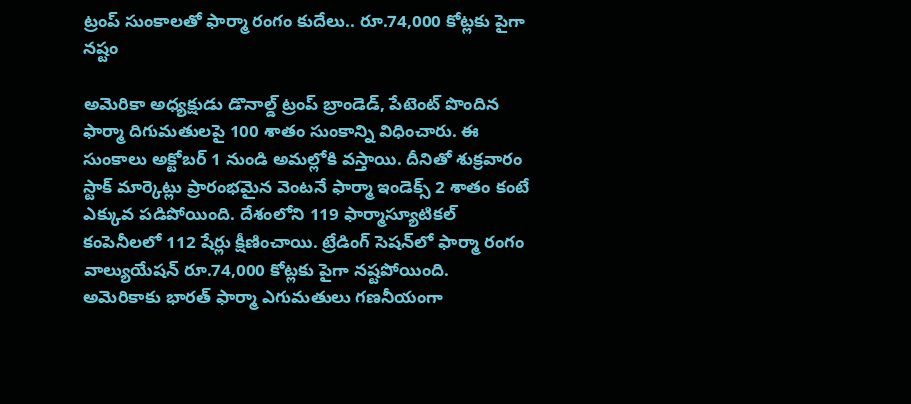ట్రంప్ సుంకాలతో ఫార్మా రంగం కుదేలు.. రూ.74,000 కోట్లకు పైగా నష్టం

అమెరికా అధ్యక్షుడు డొనాల్డ్ ట్రంప్ బ్రాండెడ్, పేటెంట్ పొందిన ఫార్మా దిగుమతులపై 100 శాతం సుంకాన్ని విధించారు. ఈ సుంకాలు అక్టోబర్ 1 నుండి అమల్లోకి వస్తాయి. దీనితో శుక్రవారం స్టాక్ మార్కెట్లు ప్రారంభమైన వెంటనే ఫార్మా ఇండెక్స్ 2 శాతం కంటే ఎక్కువ పడిపోయింది. దేశంలోని 119 ఫార్మాస్యూటికల్ కంపెనీలలో 112 షేర్లు క్షీణించాయి. ట్రేడింగ్ సెషన్‌లో ఫార్మా రంగం వాల్యుయేషన్ రూ.74,000 కోట్లకు పైగా నష్టపోయింది. అమెరికాకు భారత్ ఫార్మా ఎగుమతులు గణనీయంగా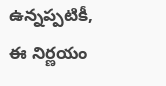ఉన్నప్పటికీ, ఈ నిర్ణయం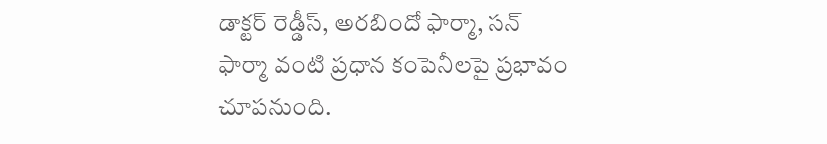డాక్టర్ రెడ్డీస్, అరబిందో ఫార్మా, సన్ ఫార్మా వంటి ప్రధాన కంపెనీలపై ప్రభావం చూపనుంది.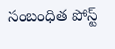సంబంధిత పోస్ట్